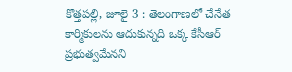కొత్తపల్లి, జూలై 3 : తెలంగాణలో చేనేత కార్మికులను ఆదుకున్నది ఒక్క కేసీఆర్ ప్రభుత్వమేనని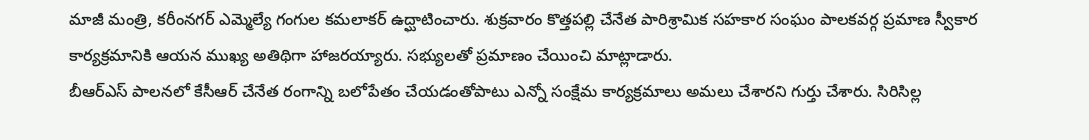మాజీ మంత్రి, కరీంనగర్ ఎమ్మెల్యే గంగుల కమలాకర్ ఉద్ఘాటించారు. శుక్రవారం కొత్తపల్లి చేనేత పారిశ్రామిక సహకార సంఘం పాలకవర్గ ప్రమాణ స్వీకార కార్యక్రమానికి ఆయన ముఖ్య అతిథిగా హాజరయ్యారు. సభ్యులతో ప్రమాణం చేయించి మాట్లాడారు.
బీఆర్ఎస్ పాలనలో కేసీఆర్ చేనేత రంగాన్ని బలోపేతం చేయడంతోపాటు ఎన్నో సంక్షేమ కార్యక్రమాలు అమలు చేశారని గుర్తు చేశారు. సిరిసిల్ల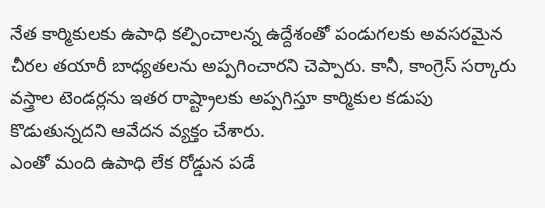నేత కార్మికులకు ఉపాధి కల్పించాలన్న ఉద్దేశంతో పండుగలకు అవసరమైన చీరల తయారీ బాధ్యతలను అప్పగించారని చెప్పారు. కానీ, కాంగ్రెస్ సర్కారు వస్త్రాల టెండర్లను ఇతర రాష్ట్రాలకు అప్పగిస్తూ కార్మికుల కడుపు కొడుతున్నదని ఆవేదన వ్యక్తం చేశారు.
ఎంతో మంది ఉపాధి లేక రోడ్డున పడే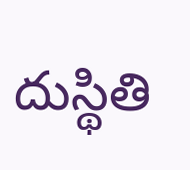దుస్థితి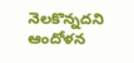నెలకొన్నదని ఆందోళన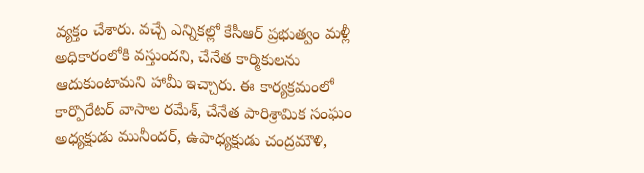వ్యక్తం చేశారు. వచ్చే ఎన్నికల్లో కేసీఆర్ ప్రభుత్వం మళ్లీ అధికారంలోకి వస్తుందని, చేనేత కార్మికులను ఆదుకుంటామని హామీ ఇచ్చారు. ఈ కార్యక్రమంలో కార్పొరేటర్ వాసాల రమేశ్, చేనేత పారిశ్రామిక సంఘం అధ్యక్షుడు మునీందర్, ఉపాధ్యక్షుడు చంద్రమౌళి,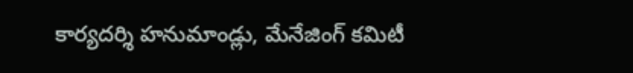కార్యదర్శి హనుమాండ్లు, మేనేజింగ్ కమిటీ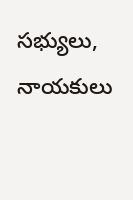సభ్యులు, నాయకులు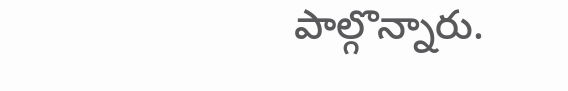పాల్గొన్నారు.